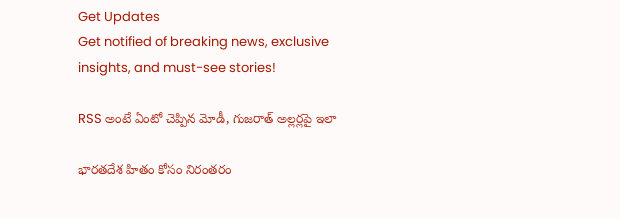Get Updates
Get notified of breaking news, exclusive insights, and must-see stories!

RSS అంటే ఏంటో చెప్పిన మోడీ, గుజరాత్ అల్లర్లపై ఇలా

భారతదేశ హితం కోసం నిరంతరం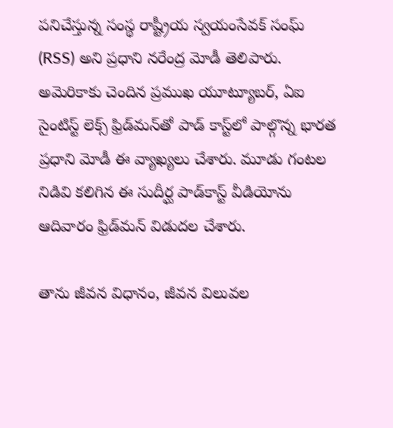పనిచేస్తున్న సంస్థ రాష్ట్రీయ స్వయంసేవక్ సంఘ్ (RSS) అని ప్రధాని నరేంద్ర మోడీ తెలిపారు. అమెరికాకు చెందిన ప్రముఖ యూట్యూబర్, ఏఐ సైంటిస్ట్ లెక్స్ ఫ్రిడ్‌మన్‌తో పాడ్ కాస్ట్‌లో పాల్గొన్న భారత ప్రధాని మోడీ ఈ వ్యాఖ్యలు చేశారు. మూడు గంటల నిడివి కలిగిన ఈ సుదీర్ఘ పాడ్‌కాస్ట్ వీడియోను ఆదివారం ఫ్రిడ్‌మన్ విడుదల చేశారు.

తాను జీవన విధానం, జీవన విలువల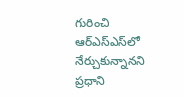గురించి ఆర్ఎస్ఎస్‌లో నేర్చుకున్నానని ప్రధాని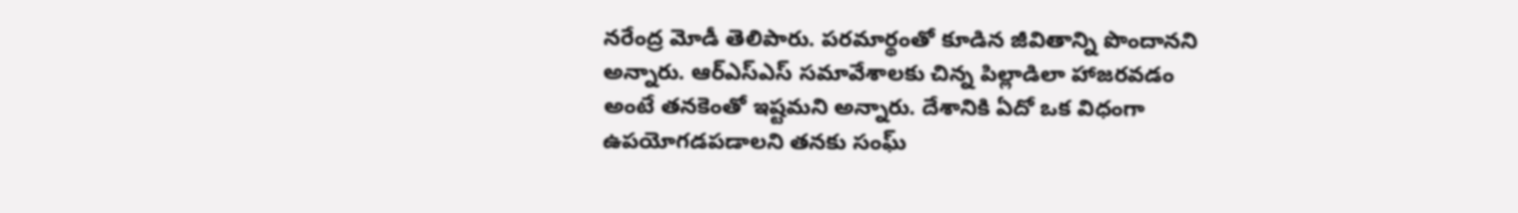నరేంద్ర మోడీ తెలిపారు. పరమార్థంతో కూడిన జీవితాన్ని పొందానని అన్నారు. ఆర్ఎస్ఎస్ సమావేశాలకు చిన్న పిల్లాడిలా హాజరవడం అంటే తనకెంతో ఇష్టమని అన్నారు. దేశానికి ఏదో ఒక విధంగా ఉపయోగడపడాలని తనకు సంఘ్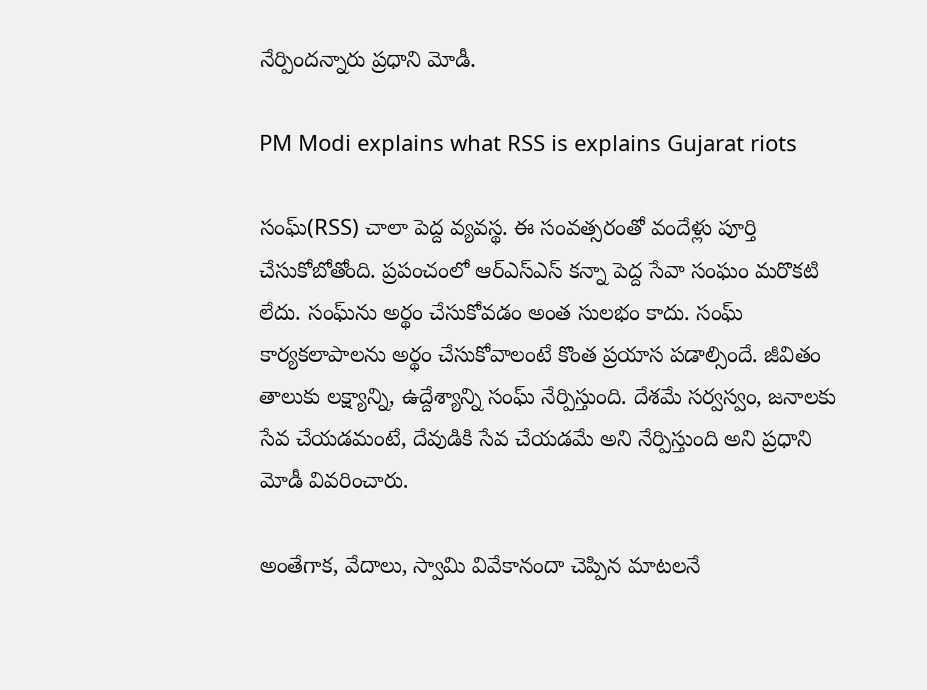నేర్పిందన్నారు ప్రధాని మోడీ.

PM Modi explains what RSS is explains Gujarat riots

సంఘ్‌(RSS) చాలా పెద్ద వ్యవస్థ. ఈ సంవత్సరంతో వందేళ్లు పూర్తి చేసుకోబోతోంది. ప్రపంచంలో ఆర్‌ఎస్‌ఎస్‌ కన్నా పెద్ద సేవా సంఘం మరొకటి లేదు. సంఘ్‌ను అర్థం చేసుకోవడం అంత సులభం కాదు. సంఘ్‌ కార్యకలాపాలను అర్థం చేసుకోవాలంటే కొంత ప్రయాస పడాల్సిందే. జీవితం తాలుకు లక్ష్యాన్ని, ఉద్దేశ్యాన్ని సంఘ్ నేర్పిస్తుంది. దేశమే సర్వస్వం, జనాలకు సేవ చేయడమంటే, దేవుడికి సేవ చేయడమే అని నేర్పిస్తుంది అని ప్రధాని మోడీ వివరించారు.

అంతేగాక, వేదాలు, స్వామి వివేకానందా చెప్పిన మాటలనే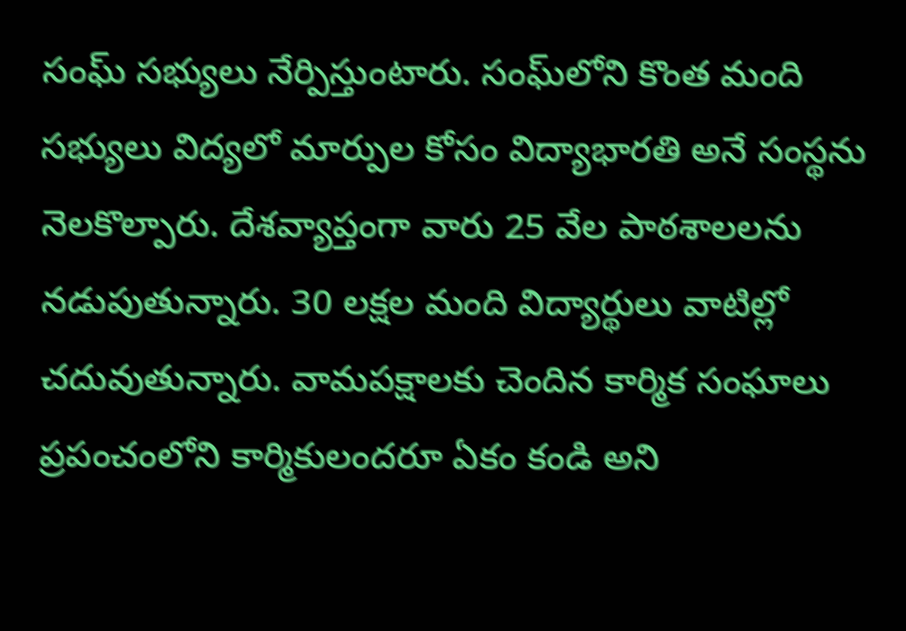సంఘ్‌ సభ్యులు నేర్పిస్తుంటారు. సంఘ్‌లోని కొంత మంది సభ్యులు విద్యలో మార్పుల కోసం విద్యాభారతి అనే సంస్థను నెలకొల్పారు. దేశవ్యాప్తంగా వారు 25 వేల పాఠశాలలను నడుపుతున్నారు. 30 లక్షల మంది విద్యార్థులు వాటిల్లో చదువుతున్నారు. వామపక్షాలకు చెందిన కార్మిక సంఘాలు ప్రపంచంలోని కార్మికులందరూ ఏకం కండి అని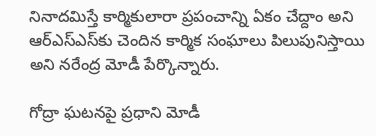నినాదమిస్తే కార్మికులారా ప్రపంచాన్ని ఏకం చేద్దాం అని ఆర్‌ఎస్‌ఎస్‌కు చెందిన కార్మిక సంఘాలు పిలుపునిస్తాయి అని నరేంద్ర మోడీ పేర్కొన్నారు.

గోద్రా ఘటనపై ప్రధాని మోడీ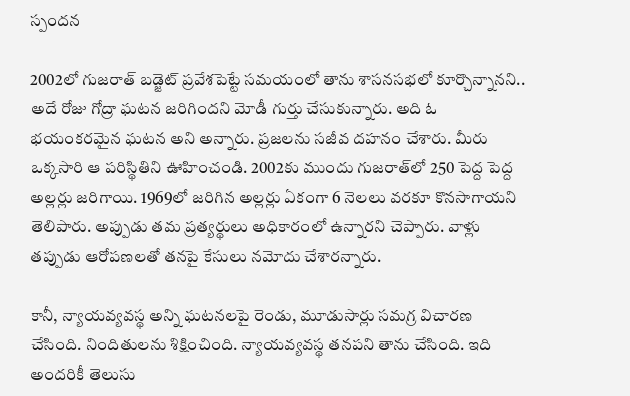స్పందన

2002లో గుజరాత్ బడ్జెట్ ప్రవేశపెట్టే సమయంలో తాను శాసనసభలో కూర్చొన్నానని.. అదే రోజు గోద్రా ఘటన జరిగిందని మోడీ గుర్తు చేసుకున్నారు. అది ఓ భయంకరమైన ఘటన అని అన్నారు. ప్రజలను సజీవ దహనం చేశారు. మీరు ఒక్కసారి ఆ పరిస్థితిని ఊహించండి. 2002కు ముందు గుజరాత్‌లో 250 పెద్ద పెద్ద అల్లర్లు జరిగాయి. 1969లో జరిగిన అల్లర్లు ఏకంగా 6 నెలలు వరకూ కొనసాగాయని తెలిపారు. అప్పుడు తమ ప్రత్యర్థులు అధికారంలో ఉన్నారని చెప్పారు. వాళ్లు తప్పుడు ఆరోపణలతో తనపై కేసులు నమోదు చేశారన్నారు.

కానీ, న్యాయవ్యవస్థ అన్ని ఘటనలపై రెండు, మూడుసార్లు సమగ్ర విచారణ చేసింది. నిందితులను శిక్షించింది. న్యాయవ్యవస్థ తనపని తాను చేసింది. ఇది అందరికీ తెలుసు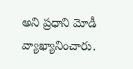అని ప్రధాని మోడీ వ్యాఖ్యానించారు.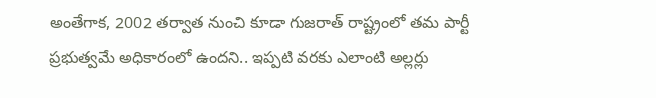అంతేగాక, 2002 తర్వాత నుంచి కూడా గుజరాత్ రాష్ట్రంలో తమ పార్టీ ప్రభుత్వమే అధికారంలో ఉందని.. ఇప్పటి వరకు ఎలాంటి అల్లర్లు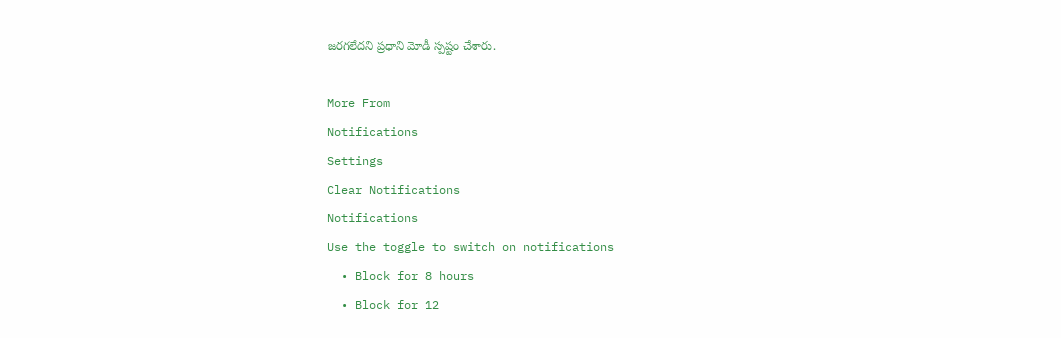జరగలేదని ప్రధాని మోడీ స్పష్టం చేశారు.

More From
Notifications
Settings
Clear Notifications
Notifications
Use the toggle to switch on notifications
  • Block for 8 hours
  • Block for 12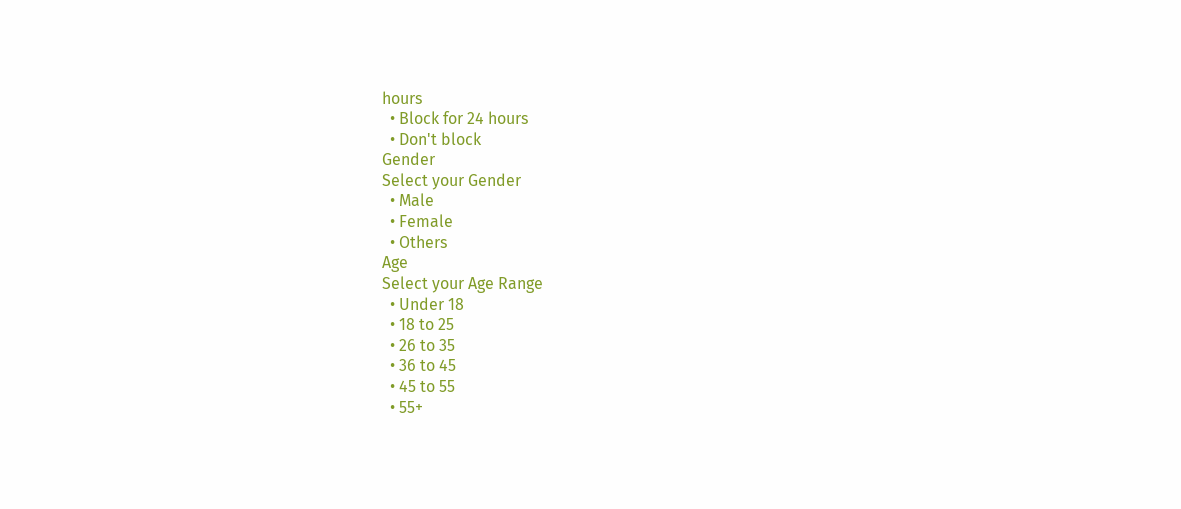hours
  • Block for 24 hours
  • Don't block
Gender
Select your Gender
  • Male
  • Female
  • Others
Age
Select your Age Range
  • Under 18
  • 18 to 25
  • 26 to 35
  • 36 to 45
  • 45 to 55
  • 55+